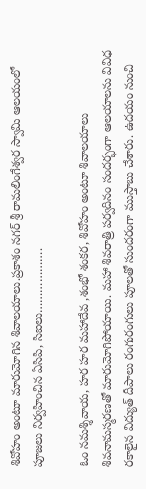శివోహం అంటూ మారుమోగిన శివాలయాలు.ప్రకాశం నగర్ శ్రీ రామలింగేశ్వర స్వామి ఆలయంలో పూజలు నిర్వహించిన ఏసిపి, సిఐలు……………….

ఓం నమశ్శివాయ, హర హర మహాదేవ ,శంభో శంకర, శివోహం అంటూ శివాలయాలు శివనామస్మరణతో మారుమోగిపోయాయి. మహా శివరాత్రి పర్వదినం సందర్భంగా ఆలయాలను వివిధ రకాలైన విద్యుత్ దీపాలు రంగురంగులు పూలతో సుందరంగా ముస్తాబు చేశారు. ఉదయం నుంచి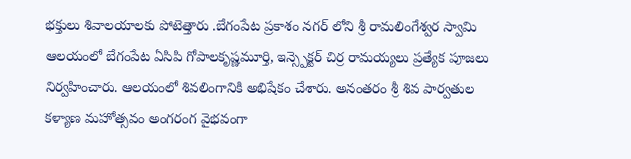భక్తులు శివాలయాలకు పోటెత్తారు .బేగంపేట ప్రకాశం నగర్ లోని శ్రీ రామలింగేశ్వర స్వామి ఆలయంలో బేగంపేట ఏసిపి గోపాలకృష్ణమూర్తి, ఇన్స్పెక్టర్ చిర్ర రామయ్యలు ప్రత్యేక పూజలు నిర్వహించారు. ఆలయంలో శివలింగానికి అభిషేకం చేశారు. అనంతరం శ్రీ శివ పార్వతుల కళ్యాణ మహోత్సవం అంగరంగ వైభవంగా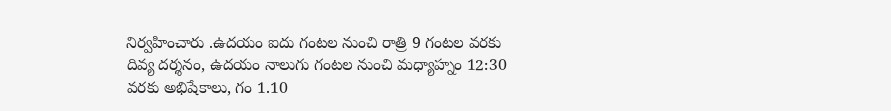నిర్వహించారు .ఉదయం ఐదు గంటల నుంచి రాత్రి 9 గంటల వరకు దివ్య దర్శనం, ఉదయం నాలుగు గంటల నుంచి మధ్యాహ్నం 12:30 వరకు అభిషేకాలు, గం 1.10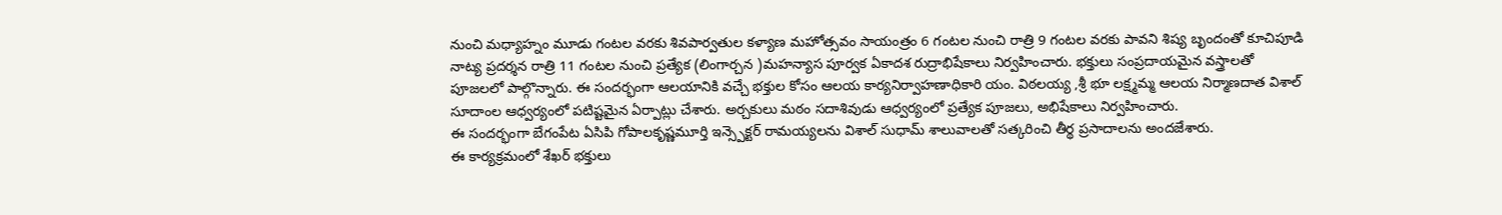నుంచి మధ్యాహ్నం మూడు గంటల వరకు శివపార్వతుల కళ్యాణ మహోత్సవం సాయంత్రం 6 గంటల నుంచి రాత్రి 9 గంటల వరకు పావని శిష్య బృందంతో కూచిపూడి నాట్య ప్రదర్శన రాత్రి 11 గంటల నుంచి ప్రత్యేక (లింగార్చన )మహన్యాస పూర్వక ఏకాదశ రుద్రాభిషేకాలు నిర్వహించారు. భక్తులు సంప్రదాయమైన వస్త్రాలతో పూజలలో పాల్గొన్నారు. ఈ సందర్భంగా ఆలయానికి వచ్చే భక్తుల కోసం ఆలయ కార్యనిర్వాహణాధికారి యం. విఠలయ్య ,శ్రీ భూ లక్ష్మమ్మ ఆలయ నిర్మాణదాత విశాల్ సూదాంల ఆధ్వర్యంలో పటిష్టమైన ఏర్పాట్లు చేశారు. అర్చకులు మఠం సదాశివుడు ఆధ్వర్యంలో ప్రత్యేక పూజలు, అభిషేకాలు నిర్వహించారు.
ఈ సందర్భంగా బేగంపేట ఏసిపి గోపాలకృష్ణమూర్తి ఇన్స్పెక్టర్ రామయ్యలను విశాల్ సుధామ్ శాలువాలతో సత్కరించి తీర్థ ప్రసాదాలను అందజేశారు.
ఈ కార్యక్రమంలో శేఖర్ భక్తులు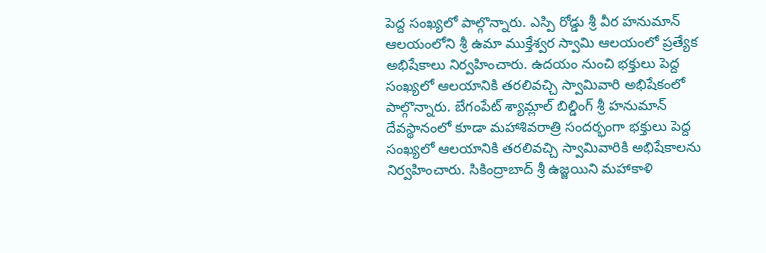పెద్ద సంఖ్యలో పాల్గొన్నారు. ఎస్పి రోడ్డు శ్రీ వీర హనుమాన్ ఆలయంలోని శ్రీ ఉమా ముక్తేశ్వర స్వామి ఆలయంలో ప్రత్యేక అభిషేకాలు నిర్వహించారు. ఉదయం నుంచి భక్తులు పెద్ద సంఖ్యలో ఆలయానికి తరలివచ్చి స్వామివారి అభిషేకంలో పాల్గొన్నారు. బేగంపేట్ శ్యామ్లాల్ బిల్డింగ్ శ్రీ హనుమాన్ దేవస్థానంలో కూడా మహాశివరాత్రి సందర్భంగా భక్తులు పెద్ద సంఖ్యలో ఆలయానికి తరలివచ్చి స్వామివారికి అభిషేకాలను నిర్వహించారు. సికింద్రాబాద్ శ్రీ ఉజ్జయిని మహాకాళి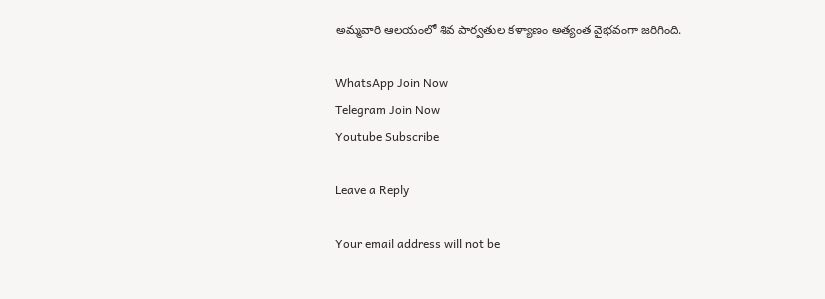అమ్మవారి ఆలయంలో శివ పార్వతుల కళ్యాణం అత్యంత వైభవంగా జరిగింది.

WhatsApp Join Now
Telegram Join Now
Youtube Subscribe

Leave a Reply

Your email address will not be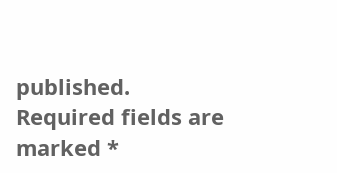published. Required fields are marked *